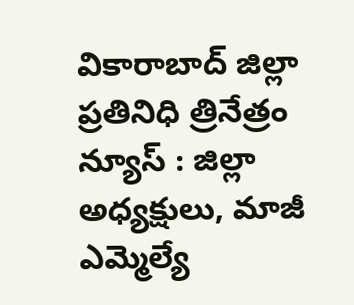వికారాబాద్ జిల్లా ప్రతినిధి త్రినేత్రం న్యూస్ : జిల్లా అధ్యక్షులు, మాజీ ఎమ్మెల్యే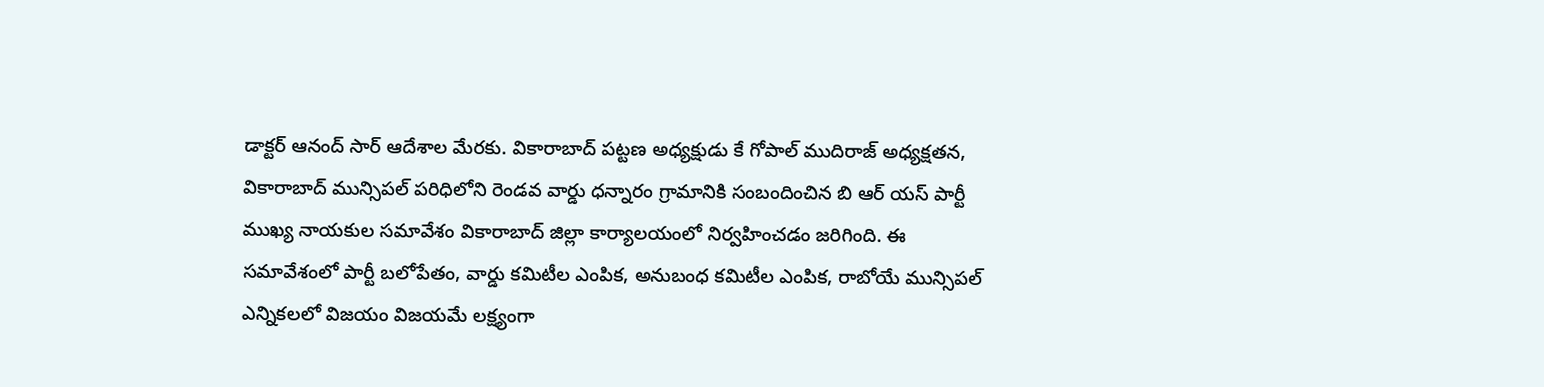డాక్టర్ ఆనంద్ సార్ ఆదేశాల మేరకు. వికారాబాద్ పట్టణ అధ్యక్షుడు కే గోపాల్ ముదిరాజ్ అధ్యక్షతన, వికారాబాద్ మున్సిపల్ పరిధిలోని రెండవ వార్డు ధన్నారం గ్రామానికి సంబందించిన బి ఆర్ యస్ పార్టీ ముఖ్య నాయకుల సమావేశం వికారాబాద్ జిల్లా కార్యాలయంలో నిర్వహించడం జరిగింది. ఈ సమావేశంలో పార్టీ బలోపేతం, వార్డు కమిటీల ఎంపిక, అనుబంధ కమిటీల ఎంపిక, రాబోయే మున్సిపల్ ఎన్నికలలో విజయం విజయమే లక్ష్యంగా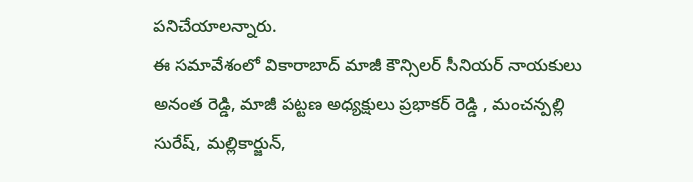పనిచేయాలన్నారు.
ఈ సమావేశంలో వికారాబాద్ మాజీ కౌన్సిలర్ సీనియర్ నాయకులు అనంత రెడ్డి, మాజీ పట్టణ అధ్యక్షులు ప్రభాకర్ రెడ్డి , మంచన్పల్లి సురేష్, మల్లికార్జున్,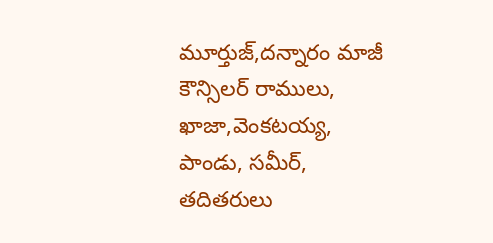మూర్తుజ్,దన్నారం మాజీ కౌన్సిలర్ రాములు, ఖాజా,వెంకటయ్య, పాండు, సమీర్, తదితరులు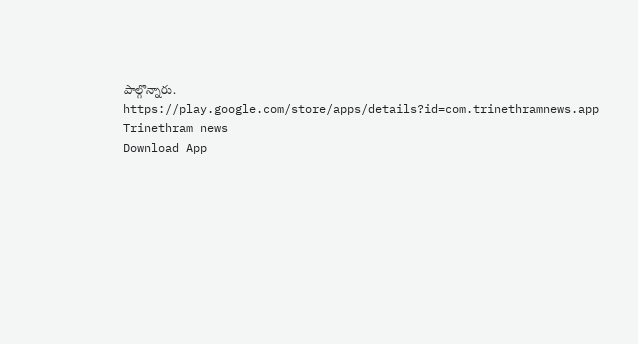పాల్గొన్నారు.
https://play.google.com/store/apps/details?id=com.trinethramnews.app
Trinethram news
Download App